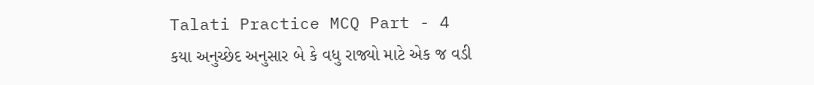Talati Practice MCQ Part - 4
કયા અનુચ્છેદ અનુસાર બે કે વધુ રાજ્યો માટે એક જ વડી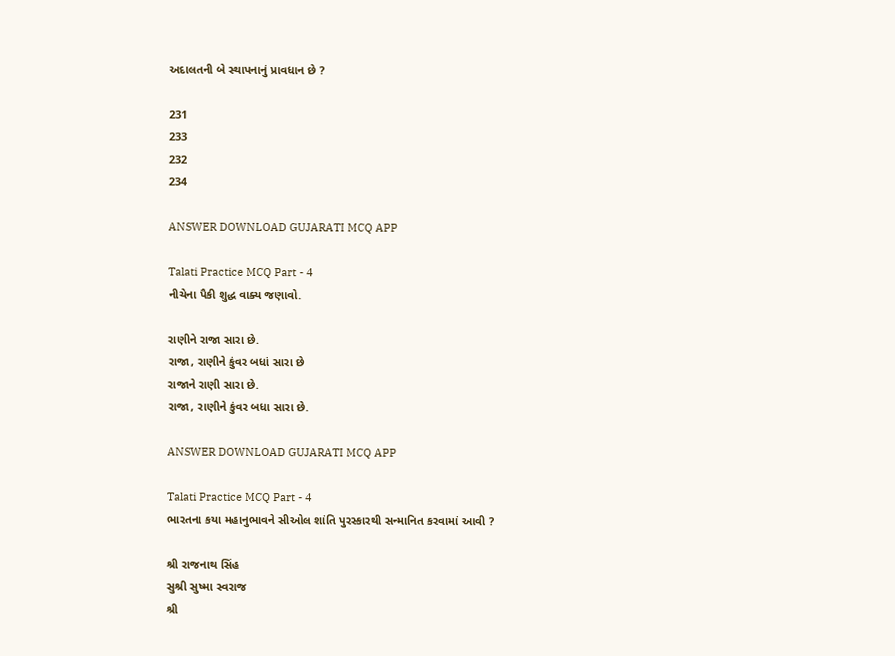અદાલતની બે સ્થાપનાનું પ્રાવધાન છે ?

231
233
232
234

ANSWER DOWNLOAD GUJARATI MCQ APP

Talati Practice MCQ Part - 4
નીચેના પૈકી શુદ્ધ વાક્ય જણાવો.

રાણીને રાજા સારા છે.
રાજા, રાણીને કુંવર બધાં સારા છે
રાજાને રાણી સારા છે.
રાજા, રાણીને કુંવર બધા સારા છે.

ANSWER DOWNLOAD GUJARATI MCQ APP

Talati Practice MCQ Part - 4
ભારતના કયા મહાનુભાવને સીઓલ શાંતિ પુરસ્કારથી સન્માનિત કરવામાં આવી ?

શ્રી રાજનાથ સિંહ
સુશ્રી સુષ્મા સ્વરાજ
શ્રી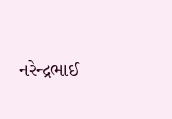નરેન્દ્રભાઈ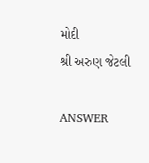મોદી
શ્રી અરુણ જેટલી

ANSWER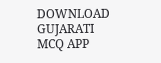DOWNLOAD GUJARATI MCQ APP